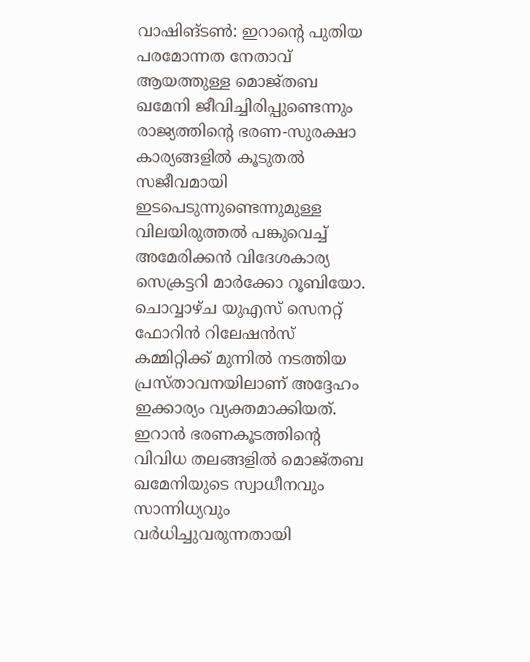വാഷിങ്ടൺ: ഇറാന്റെ പുതിയ പരമോന്നത നേതാവ് ആയത്തുള്ള മൊജ്തബ ഖമേനി ജീവിച്ചിരിപ്പുണ്ടെന്നും രാജ്യത്തിന്റെ ഭരണ-സുരക്ഷാ കാര്യങ്ങളിൽ കൂടുതൽ സജീവമായി ഇടപെടുന്നുണ്ടെന്നുമുള്ള വിലയിരുത്തൽ പങ്കുവെച്ച് അമേരിക്കൻ വിദേശകാര്യ സെക്രട്ടറി മാർക്കോ റൂബിയോ. ചൊവ്വാഴ്ച യുഎസ് സെനറ്റ് ഫോറിൻ റിലേഷൻസ് കമ്മിറ്റിക്ക് മുന്നിൽ നടത്തിയ പ്രസ്താവനയിലാണ് അദ്ദേഹം ഇക്കാര്യം വ്യക്തമാക്കിയത്. ഇറാൻ ഭരണകൂടത്തിന്റെ വിവിധ തലങ്ങളിൽ മൊജ്തബ ഖമേനിയുടെ സ്വാധീനവും സാന്നിധ്യവും വർധിച്ചുവരുന്നതായി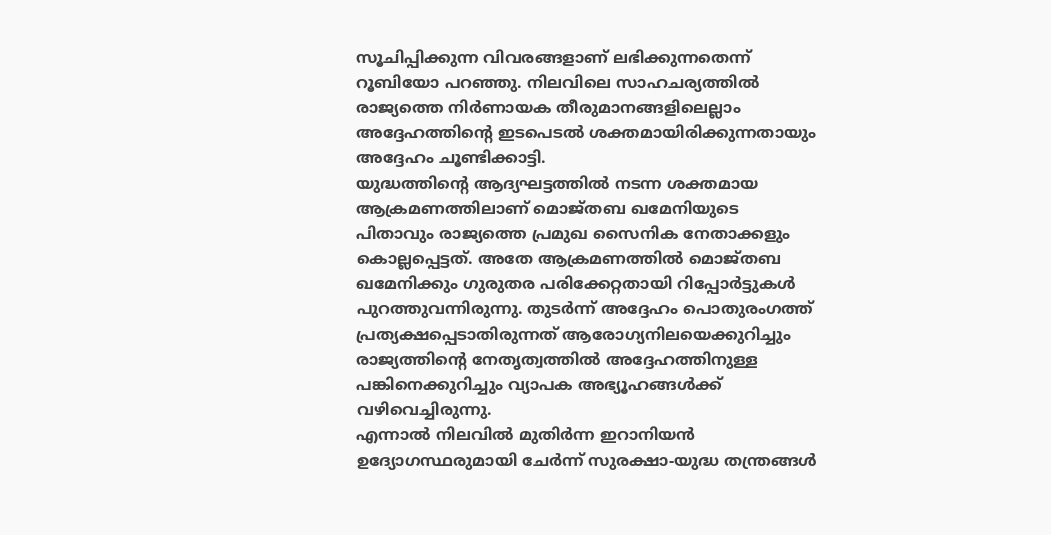സൂചിപ്പിക്കുന്ന വിവരങ്ങളാണ് ലഭിക്കുന്നതെന്ന് റൂബിയോ പറഞ്ഞു. നിലവിലെ സാഹചര്യത്തിൽ രാജ്യത്തെ നിർണായക തീരുമാനങ്ങളിലെല്ലാം അദ്ദേഹത്തിന്റെ ഇടപെടൽ ശക്തമായിരിക്കുന്നതായും അദ്ദേഹം ചൂണ്ടിക്കാട്ടി.
യുദ്ധത്തിന്റെ ആദ്യഘട്ടത്തിൽ നടന്ന ശക്തമായ ആക്രമണത്തിലാണ് മൊജ്തബ ഖമേനിയുടെ പിതാവും രാജ്യത്തെ പ്രമുഖ സൈനിക നേതാക്കളും കൊല്ലപ്പെട്ടത്. അതേ ആക്രമണത്തിൽ മൊജ്തബ ഖമേനിക്കും ഗുരുതര പരിക്കേറ്റതായി റിപ്പോർട്ടുകൾ പുറത്തുവന്നിരുന്നു. തുടർന്ന് അദ്ദേഹം പൊതുരംഗത്ത് പ്രത്യക്ഷപ്പെടാതിരുന്നത് ആരോഗ്യനിലയെക്കുറിച്ചും രാജ്യത്തിന്റെ നേതൃത്വത്തിൽ അദ്ദേഹത്തിനുള്ള പങ്കിനെക്കുറിച്ചും വ്യാപക അഭ്യൂഹങ്ങൾക്ക് വഴിവെച്ചിരുന്നു.
എന്നാൽ നിലവിൽ മുതിർന്ന ഇറാനിയൻ ഉദ്യോഗസ്ഥരുമായി ചേർന്ന് സുരക്ഷാ-യുദ്ധ തന്ത്രങ്ങൾ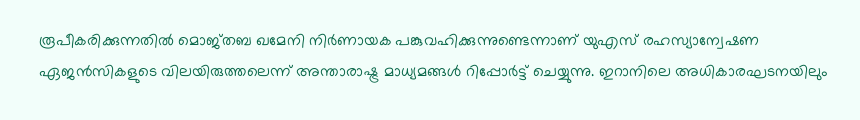രൂപീകരിക്കുന്നതിൽ മൊജ്തബ ഖമേനി നിർണായക പങ്കുവഹിക്കുന്നുണ്ടെന്നാണ് യുഎസ് രഹസ്യാന്വേഷണ ഏജൻസികളുടെ വിലയിരുത്തലെന്ന് അന്താരാഷ്ട്ര മാധ്യമങ്ങൾ റിപ്പോർട്ട് ചെയ്യുന്നു. ഇറാനിലെ അധികാരഘടനയിലും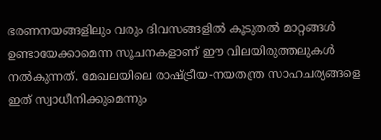ഭരണനയങ്ങളിലും വരും ദിവസങ്ങളിൽ കൂടുതൽ മാറ്റങ്ങൾ ഉണ്ടായേക്കാമെന്ന സൂചനകളാണ് ഈ വിലയിരുത്തലുകൾ നൽകുന്നത്. മേഖലയിലെ രാഷ്ട്രീയ-നയതന്ത്ര സാഹചര്യങ്ങളെ ഇത് സ്വാധീനിക്കുമെന്നും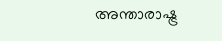അന്താരാഷ്ട്ര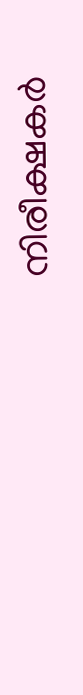നിരീക്ഷകർ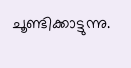ചൂണ്ടിക്കാട്ടുന്നു.